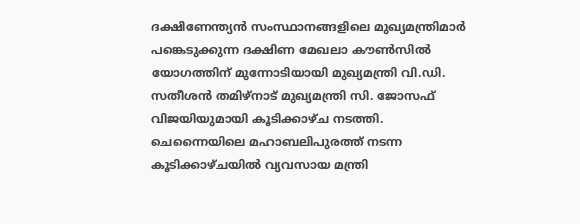ദക്ഷിണേന്ത്യൻ സംസ്ഥാനങ്ങളിലെ മുഖ്യമന്ത്രിമാർ പങ്കെടുക്കുന്ന ദക്ഷിണ മേഖലാ കൗൺസിൽ യോഗത്തിന് മുന്നോടിയായി മുഖ്യമന്ത്രി വി.ഡി. സതീശൻ തമിഴ്നാട് മുഖ്യമന്ത്രി സി. ജോസഫ് വിജയിയുമായി കൂടിക്കാഴ്ച നടത്തി. ചെന്നൈയിലെ മഹാബലിപുരത്ത് നടന്ന കൂടിക്കാഴ്ചയിൽ വ്യവസായ മന്ത്രി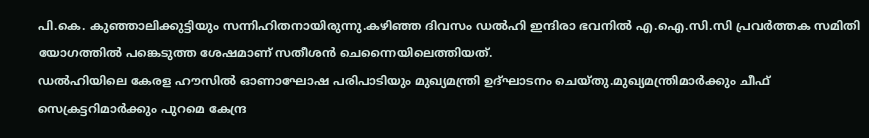പി.കെ. കുഞ്ഞാലിക്കുട്ടിയും സന്നിഹിതനായിരുന്നു.കഴിഞ്ഞ ദിവസം ഡൽഹി ഇന്ദിരാ ഭവനിൽ എ.ഐ.സി.സി പ്രവർത്തക സമിതി യോഗത്തിൽ പങ്കെടുത്ത ശേഷമാണ് സതീശൻ ചെന്നൈയിലെത്തിയത്.
ഡൽഹിയിലെ കേരള ഹൗസിൽ ഓണാഘോഷ പരിപാടിയും മുഖ്യമന്ത്രി ഉദ്ഘാടനം ചെയ്തു.മുഖ്യമന്ത്രിമാർക്കും ചീഫ് സെക്രട്ടറിമാർക്കും പുറമെ കേന്ദ്ര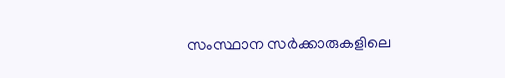സംസ്ഥാന സർക്കാരുകളിലെ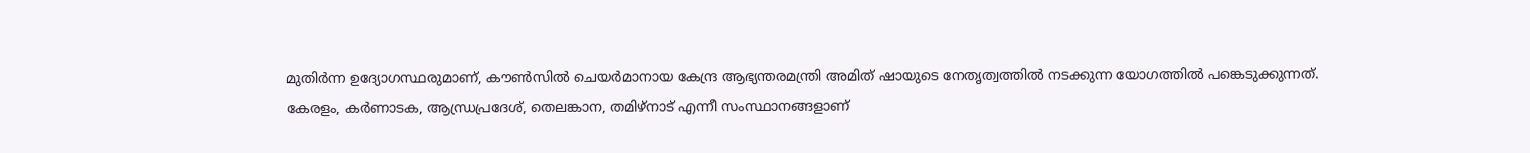മുതിർന്ന ഉദ്യോഗസ്ഥരുമാണ്, കൗൺസിൽ ചെയർമാനായ കേന്ദ്ര ആഭ്യന്തരമന്ത്രി അമിത് ഷായുടെ നേതൃത്വത്തിൽ നടക്കുന്ന യോഗത്തിൽ പങ്കെടുക്കുന്നത്. കേരളം, കർണാടക, ആന്ധ്രപ്രദേശ്, തെലങ്കാന, തമിഴ്നാട് എന്നീ സംസ്ഥാനങ്ങളാണ്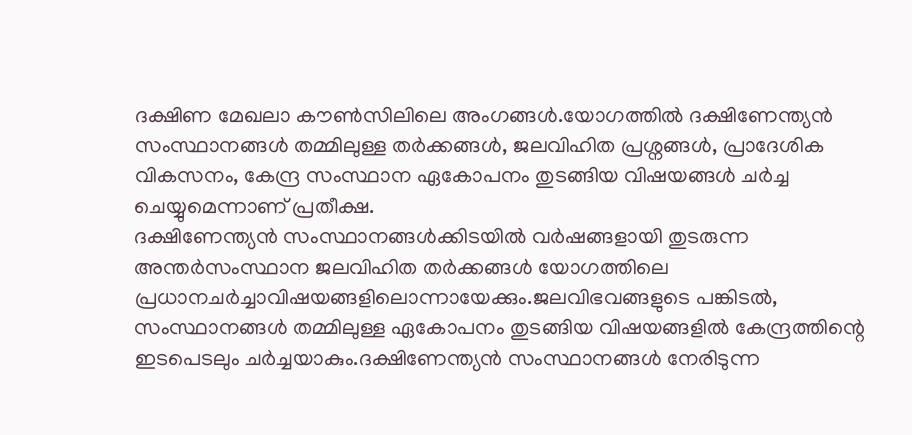ദക്ഷിണ മേഖലാ കൗൺസിലിലെ അംഗങ്ങൾ.യോഗത്തിൽ ദക്ഷിണേന്ത്യൻ സംസ്ഥാനങ്ങൾ തമ്മിലുള്ള തർക്കങ്ങൾ, ജലവിഹിത പ്രശ്നങ്ങൾ, പ്രാദേശിക വികസനം, കേന്ദ്ര സംസ്ഥാന ഏകോപനം തുടങ്ങിയ വിഷയങ്ങൾ ചർച്ച ചെയ്യുമെന്നാണ് പ്രതീക്ഷ.
ദക്ഷിണേന്ത്യൻ സംസ്ഥാനങ്ങൾക്കിടയിൽ വർഷങ്ങളായി തുടരുന്ന അന്തർസംസ്ഥാന ജലവിഹിത തർക്കങ്ങൾ യോഗത്തിലെ പ്രധാനചർച്ചാവിഷയങ്ങളിലൊന്നായേക്കും.ജലവിഭവങ്ങളുടെ പങ്കിടൽ, സംസ്ഥാനങ്ങൾ തമ്മിലുള്ള ഏകോപനം തുടങ്ങിയ വിഷയങ്ങളിൽ കേന്ദ്രത്തിന്റെ ഇടപെടലും ചർച്ചയാകും.ദക്ഷിണേന്ത്യൻ സംസ്ഥാനങ്ങൾ നേരിടുന്ന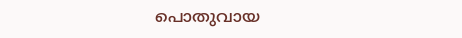പൊതുവായ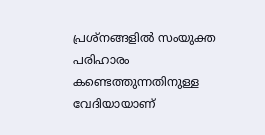പ്രശ്നങ്ങളിൽ സംയുക്ത പരിഹാരം കണ്ടെത്തുന്നതിനുള്ള വേദിയായാണ്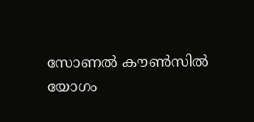സോണൽ കൗൺസിൽ യോഗം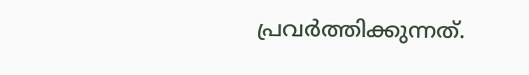പ്രവർത്തിക്കുന്നത്.